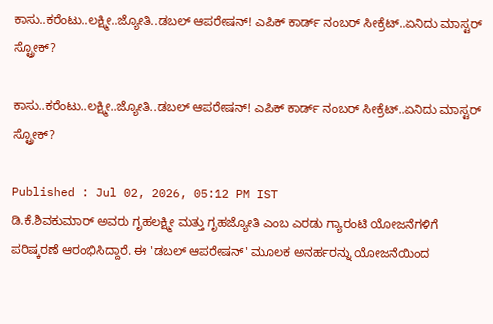ಕಾಸು..ಕರೆಂಟು..ಲಕ್ಷ್ಮೀ..ಜ್ಯೋತಿ..ಡಬಲ್ ಆಪರೇಷನ್! ಎಪಿಕ್ ಕಾರ್ಡ್ ನಂಬರ್ ಸೀಕ್ರೆಟ್..ಏನಿದು ಮಾಸ್ಟರ್ ಸ್ಟ್ರೋಕ್?

ಕಾಸು..ಕರೆಂಟು..ಲಕ್ಷ್ಮೀ..ಜ್ಯೋತಿ..ಡಬಲ್ ಆಪರೇಷನ್! ಎಪಿಕ್ ಕಾರ್ಡ್ ನಂಬರ್ ಸೀಕ್ರೆಟ್..ಏನಿದು ಮಾಸ್ಟರ್ ಸ್ಟ್ರೋಕ್?

Published : Jul 02, 2026, 05:12 PM IST
ಡಿ.ಕೆ.ಶಿವಕುಮಾರ್ ಅವರು ಗೃಹಲಕ್ಷ್ಮೀ ಮತ್ತು ಗೃಹಜ್ಯೋತಿ ಎಂಬ ಎರಡು ಗ್ಯಾರಂಟಿ ಯೋಜನೆಗಳಿಗೆ ಪರಿಷ್ಕರಣೆ ಆರಂಭಿಸಿದ್ದಾರೆ. ಈ 'ಡಬಲ್ ಆಪರೇಷನ್' ಮೂಲಕ ಅನರ್ಹರನ್ನು ಯೋಜನೆಯಿಂದ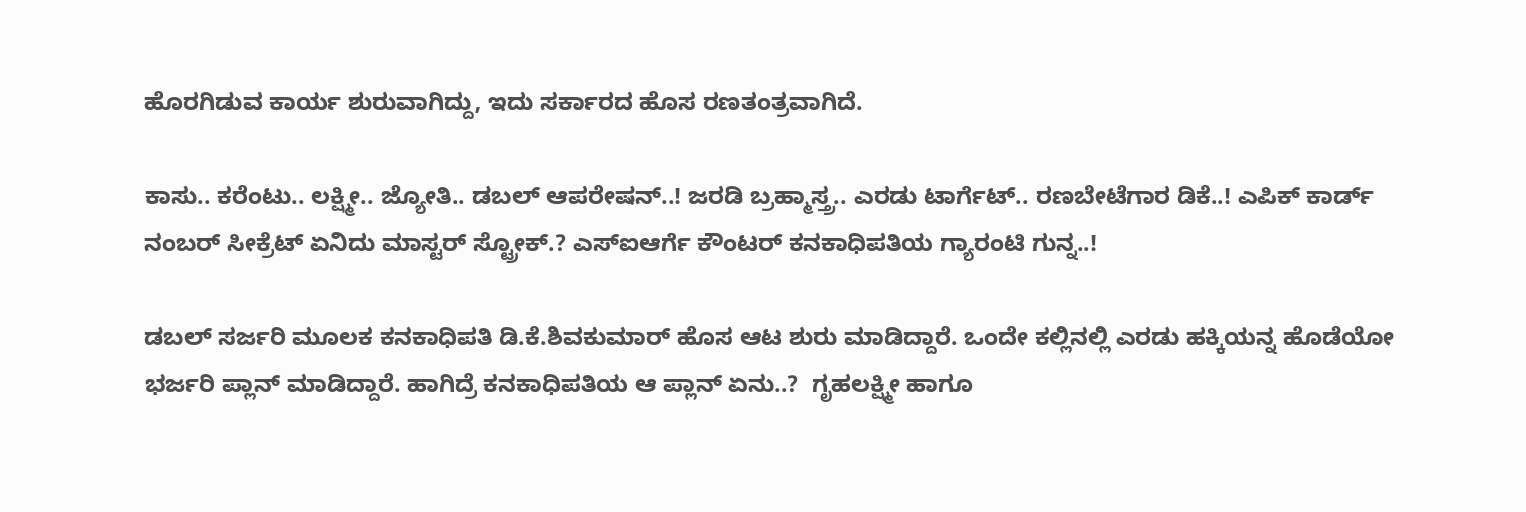ಹೊರಗಿಡುವ ಕಾರ್ಯ ಶುರುವಾಗಿದ್ದು, ಇದು ಸರ್ಕಾರದ ಹೊಸ ರಣತಂತ್ರವಾಗಿದೆ.

ಕಾಸು.. ಕರೆಂಟು.. ಲಕ್ಷ್ಮೀ.. ಜ್ಯೋತಿ.. ಡಬಲ್ ಆಪರೇಷನ್..! ಜರಡಿ ಬ್ರಹ್ಮಾಸ್ತ್ರ.. ಎರಡು ಟಾರ್ಗೆಟ್.. ರಣಬೇಟೆಗಾರ ಡಿಕೆ..! ಎಪಿಕ್ ಕಾರ್ಡ್ ನಂಬರ್ ಸೀಕ್ರೆಟ್ ಏನಿದು ಮಾಸ್ಟರ್ ಸ್ಟ್ರೋಕ್.? ಎಸ್ಐಆರ್ಗೆ ಕೌಂಟರ್ ಕನಕಾಧಿಪತಿಯ ಗ್ಯಾರಂಟಿ ಗುನ್ನ..!

ಡಬಲ್ ಸರ್ಜರಿ ಮೂಲಕ ಕನಕಾಧಿಪತಿ ಡಿ.ಕೆ.ಶಿವಕುಮಾರ್ ಹೊಸ ಆಟ ಶುರು ಮಾಡಿದ್ದಾರೆ. ಒಂದೇ ಕಲ್ಲಿನಲ್ಲಿ ಎರಡು ಹಕ್ಕಿಯನ್ನ ಹೊಡೆಯೋ ಭರ್ಜರಿ ಪ್ಲಾನ್ ಮಾಡಿದ್ದಾರೆ. ಹಾಗಿದ್ರೆ ಕನಕಾಧಿಪತಿಯ ಆ ಪ್ಲಾನ್ ಏನು..?  ಗೃಹಲಕ್ಷ್ಮೀ ಹಾಗೂ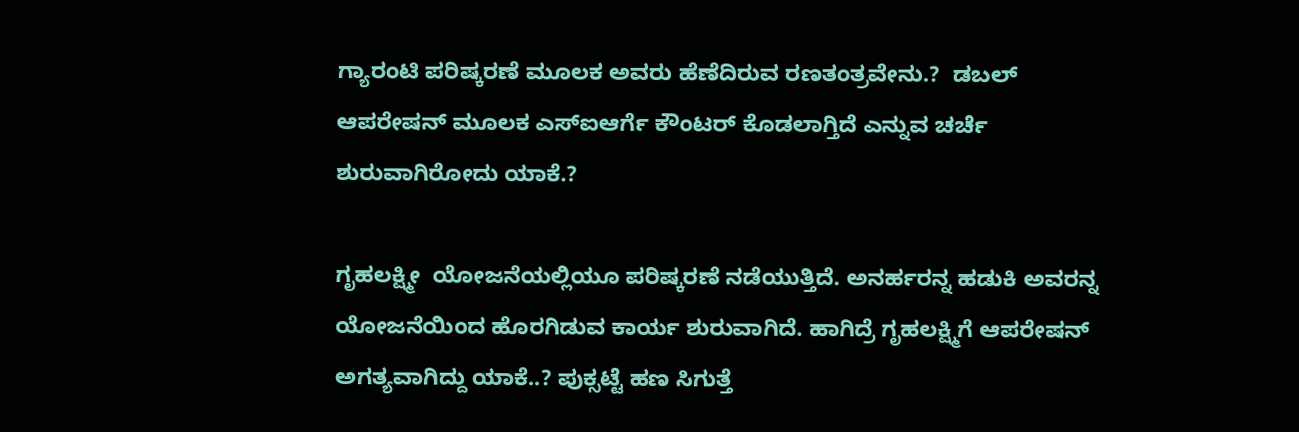ಗ್ಯಾರಂಟಿ ಪರಿಷ್ಕರಣೆ ಮೂಲಕ ಅವರು ಹೆಣೆದಿರುವ ರಣತಂತ್ರವೇನು.?  ಡಬಲ್ ಆಪರೇಷನ್ ಮೂಲಕ ಎಸ್ಐಆರ್ಗೆ ಕೌಂಟರ್ ಕೊಡಲಾಗ್ತಿದೆ ಎನ್ನುವ ಚರ್ಚೆ ಶುರುವಾಗಿರೋದು ಯಾಕೆ.?

ಗೃಹಲಕ್ಷ್ಮೀ  ಯೋಜನೆಯಲ್ಲಿಯೂ ಪರಿಷ್ಕರಣೆ ನಡೆಯುತ್ತಿದೆ. ಅನರ್ಹರನ್ನ ಹಡುಕಿ ಅವರನ್ನ ಯೋಜನೆಯಿಂದ ಹೊರಗಿಡುವ ಕಾರ್ಯ ಶುರುವಾಗಿದೆ. ಹಾಗಿದ್ರೆ ಗೃಹಲಕ್ಷ್ಮಿಗೆ ಆಪರೇಷನ್ ಅಗತ್ಯವಾಗಿದ್ದು ಯಾಕೆ..? ಪುಕ್ಸಟ್ಟೆ ಹಣ ಸಿಗುತ್ತೆ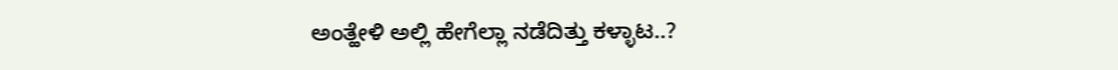ಅಂತ್ಹೇಳಿ ಅಲ್ಲಿ ಹೇಗೆಲ್ಲಾ ನಡೆದಿತ್ತು ಕಳ್ಳಾಟ..?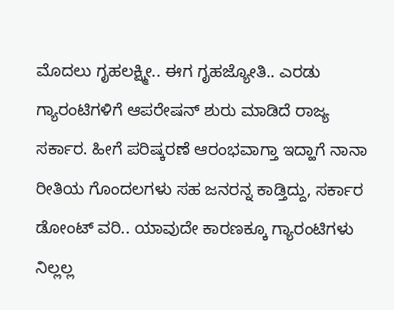ಮೊದಲು ಗೃಹಲಕ್ಷ್ಮೀ.. ಈಗ ಗೃಹಜ್ಯೋತಿ.. ಎರಡು ಗ್ಯಾರಂಟಿಗಳಿಗೆ ಆಪರೇಷನ್ ಶುರು ಮಾಡಿದೆ ರಾಜ್ಯ ಸರ್ಕಾರ. ಹೀಗೆ ಪರಿಷ್ಕರಣೆ ಆರಂಭವಾಗ್ತಾ ಇದ್ಹಾಗೆ ನಾನಾ ರೀತಿಯ ಗೊಂದಲಗಳು ಸಹ ಜನರನ್ನ ಕಾಡ್ತಿದ್ದು, ಸರ್ಕಾರ ಡೋಂಟ್ ವರಿ.. ಯಾವುದೇ ಕಾರಣಕ್ಕೂ ಗ್ಯಾರಂಟಿಗಳು ನಿಲ್ಲಲ್ಲ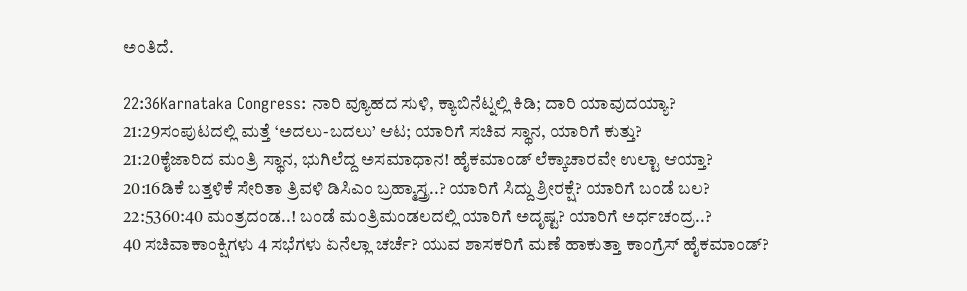ಅಂತಿದೆ.

22:36Karnataka Congress: ನಾರಿ ವ್ಯೂಹದ ಸುಳಿ, ಕ್ಯಾಬಿನೆಟ್ನಲ್ಲಿ ಕಿಡಿ; ದಾರಿ ಯಾವುದಯ್ಯಾ?
21:29ಸಂಪುಟದಲ್ಲಿ ಮತ್ತೆ ‘ಅದಲು-ಬದಲು’ ಆಟ; ಯಾರಿಗೆ ಸಚಿವ ಸ್ಥಾನ, ಯಾರಿಗೆ ಕುತ್ತು?
21:20ಕೈಜಾರಿದ ಮಂತ್ರಿ ಸ್ಥಾನ, ಭುಗಿಲೆದ್ದ ಅಸಮಾಧಾನ! ಹೈಕಮಾಂಡ್ ಲೆಕ್ಕಾಚಾರವೇ ಉಲ್ಟಾ ಆಯ್ತಾ?
20:16ಡಿಕೆ ಬತ್ತಳಿಕೆ ಸೇರಿತಾ ತ್ರಿವಳಿ ಡಿಸಿಎಂ ಬ್ರಹ್ಮಾಸ್ತ್ರ..? ಯಾರಿಗೆ ಸಿದ್ದು ಶ್ರೀರಕ್ಷೆ? ಯಾರಿಗೆ ಬಂಡೆ ಬಲ?
22:5360:40 ಮಂತ್ರದಂಡ..! ಬಂಡೆ ಮಂತ್ರಿಮಂಡಲದಲ್ಲಿ ಯಾರಿಗೆ ಅದೃಷ್ಟ? ಯಾರಿಗೆ ಅರ್ಧಚಂದ್ರ..?
40 ಸಚಿವಾಕಾಂಕ್ಷಿಗಳು 4 ಸಭೆಗಳು ಏನೆಲ್ಲಾ ಚರ್ಚೆ? ಯುವ ಶಾಸಕರಿಗೆ ಮಣೆ ಹಾಕುತ್ತಾ ಕಾಂಗ್ರೆಸ್ ಹೈಕಮಾಂಡ್?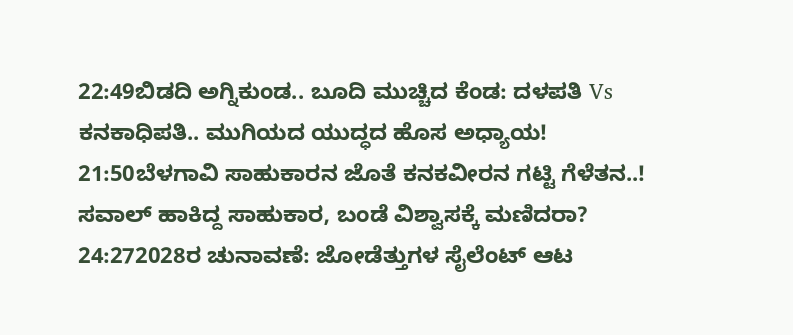22:49ಬಿಡದಿ ಅಗ್ನಿಕುಂಡ.. ಬೂದಿ ಮುಚ್ಚಿದ ಕೆಂಡ: ದಳಪತಿ Vs ಕನಕಾಧಿಪತಿ.. ಮುಗಿಯದ ಯುದ್ಧದ ಹೊಸ ಅಧ್ಯಾಯ!
21:50ಬೆಳಗಾವಿ ಸಾಹುಕಾರನ ಜೊತೆ ಕನಕವೀರನ ಗಟ್ಟಿ ಗೆಳೆತನ..! ಸವಾಲ್ ಹಾಕಿದ್ದ ಸಾಹುಕಾರ, ಬಂಡೆ ವಿಶ್ವಾಸಕ್ಕೆ ಮಣಿದರಾ?
24:272028ರ ಚುನಾವಣೆ: ಜೋಡೆತ್ತುಗಳ ಸೈಲೆಂಟ್ ಆಟ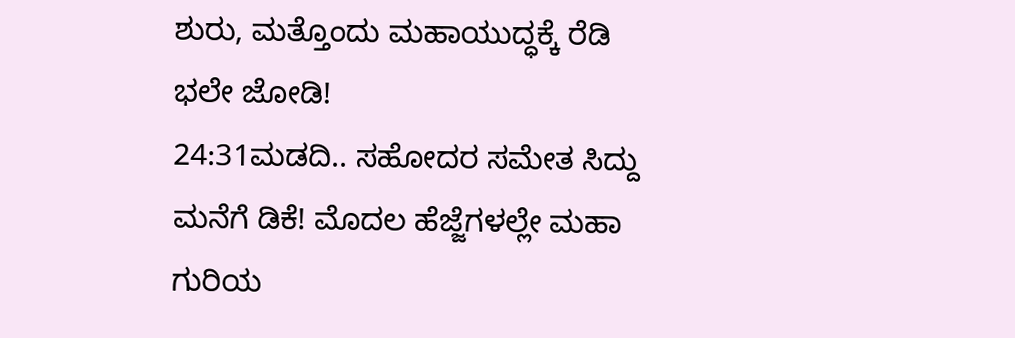ಶುರು, ಮತ್ತೊಂದು ಮಹಾಯುದ್ಧಕ್ಕೆ ರೆಡಿ ಭಲೇ ಜೋಡಿ!
24:31ಮಡದಿ.. ಸಹೋದರ ಸಮೇತ ಸಿದ್ದು ಮನೆಗೆ ಡಿಕೆ! ಮೊದಲ ಹೆಜ್ಜೆಗಳಲ್ಲೇ ಮಹಾ ಗುರಿಯ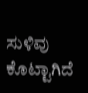ಸುಳಿವು ಕೊಟ್ಟಾಗಿದೆ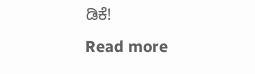ಡಿಕೆ!
Read more